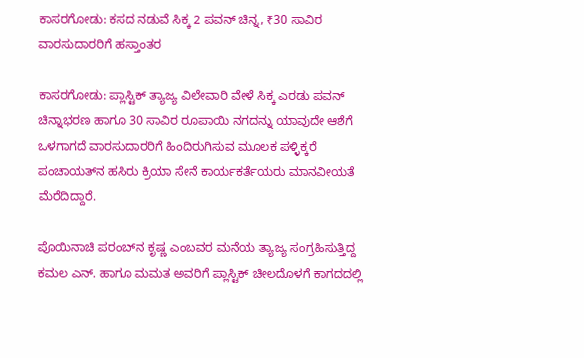ಕಾಸರಗೋಡು: ಕಸದ ನಡುವೆ ಸಿಕ್ಕ 2 ಪವನ್ ಚಿನ್ನ, ₹30 ಸಾವಿರ ವಾರಸುದಾರರಿಗೆ ಹಸ್ತಾಂತರ

ಕಾಸರಗೋಡು: ಪ್ಲಾಸ್ಟಿಕ್ ತ್ಯಾಜ್ಯ ವಿಲೇವಾರಿ ವೇಳೆ ಸಿಕ್ಕ ಎರಡು ಪವನ್ ಚಿನ್ನಾಭರಣ ಹಾಗೂ 30 ಸಾವಿರ ರೂಪಾಯಿ ನಗದನ್ನು ಯಾವುದೇ ಆಶೆಗೆ ಒಳಗಾಗದೆ ವಾರಸುದಾರರಿಗೆ ಹಿಂದಿರುಗಿಸುವ ಮೂಲಕ ಪಳ್ಳಿಕ್ಕರೆ ಪಂಚಾಯತ್‌ನ ಹಸಿರು ಕ್ರಿಯಾ ಸೇನೆ ಕಾರ್ಯಕರ್ತೆಯರು ಮಾನವೀಯತೆ ಮೆರೆದಿದ್ದಾರೆ.

ಪೊಯಿನಾಚಿ ಪರಂಬ್‌ನ ಕೃಷ್ಣ ಎಂಬವರ ಮನೆಯ ತ್ಯಾಜ್ಯ ಸಂಗ್ರಹಿಸುತ್ತಿದ್ದ ಕಮಲ ಎನ್. ಹಾಗೂ ಮಮತ ಅವರಿಗೆ ಪ್ಲಾಸ್ಟಿಕ್ ಚೀಲದೊಳಗೆ ಕಾಗದದಲ್ಲಿ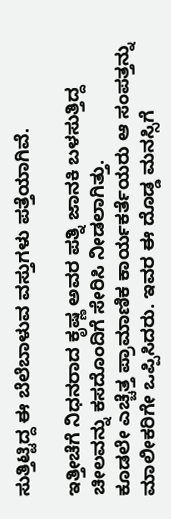ಸುತ್ತಿಟ್ಟಿದ್ದ ಈ ಬೆಲೆಬಾಳುವ ವಸ್ತುಗಳು ಪತ್ತೆಯಾಗಿವೆ.

ಇತ್ತೀಚೆಗೆ ನಿಧನರಾದ ಕೃಷ್ಣ ಅವರ ಪತ್ನಿ ಜಾನಕಿ ಬಳಸುತ್ತಿದ್ದ ಚೀಲವನ್ನು ಕಸದೊಂದಿಗೆ ಸೇರಿಸಿ ನೀಡಲಾಗಿತ್ತು.
ಕೂಡಲೇ ಎಚ್ಚೆತ್ತ ಪ್ರಾಮಾಣಿಕ ಕಾರ್ಯಕರ್ತೆಯರು ಆ ಸಂಪತ್ತನ್ನು ಮಾಲೀಕರಿಗೇ ಒಪ್ಪಿಸಿದರು. ಇವರ ಈ ದೊಡ್ಡ ಮನಸ್ಸಿಗೆ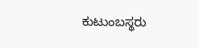ಕುಟುಂಬಸ್ಥರು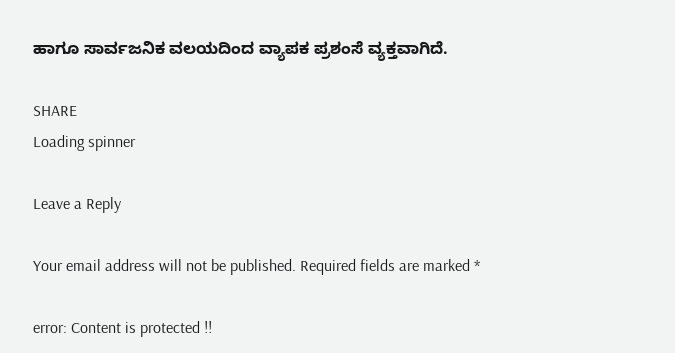ಹಾಗೂ ಸಾರ್ವಜನಿಕ ವಲಯದಿಂದ ವ್ಯಾಪಕ ಪ್ರಶಂಸೆ ವ್ಯಕ್ತವಾಗಿದೆ.

SHARE
Loading spinner

Leave a Reply

Your email address will not be published. Required fields are marked *

error: Content is protected !!